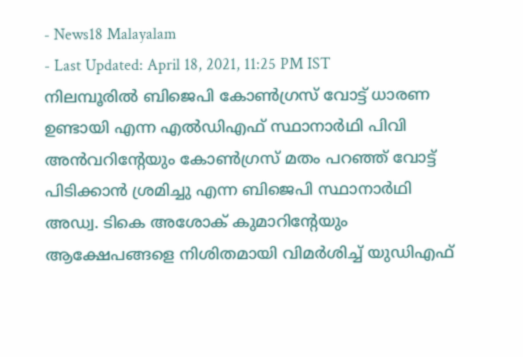- News18 Malayalam
- Last Updated: April 18, 2021, 11:25 PM IST
നിലമ്പൂരിൽ ബിജെപി കോൺഗ്രസ് വോട്ട് ധാരണ ഉണ്ടായി എന്ന എൽഡിഎഫ് സ്ഥാനാർഥി പിവി അൻവറിന്റേയും കോൺഗ്രസ് മതം പറഞ്ഞ് വോട്ട് പിടിക്കാൻ ശ്രമിച്ചു എന്ന ബിജെപി സ്ഥാനാർഥി അഡ്വ. ടികെ അശോക് കുമാറിന്റേയും ആക്ഷേപങ്ങളെ നിശിതമായി വിമർശിച്ച് യുഡിഎഫ്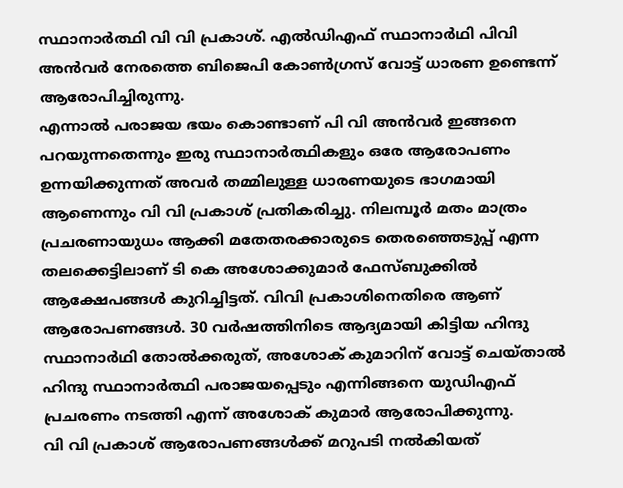സ്ഥാനാർത്ഥി വി വി പ്രകാശ്. എൽഡിഎഫ് സ്ഥാനാർഥി പിവി അൻവർ നേരത്തെ ബിജെപി കോൺഗ്രസ് വോട്ട് ധാരണ ഉണ്ടെന്ന് ആരോപിച്ചിരുന്നു.
എന്നാൽ പരാജയ ഭയം കൊണ്ടാണ് പി വി അൻവർ ഇങ്ങനെ പറയുന്നതെന്നും ഇരു സ്ഥാനാർത്ഥികളും ഒരേ ആരോപണം ഉന്നയിക്കുന്നത് അവർ തമ്മിലുള്ള ധാരണയുടെ ഭാഗമായി ആണെന്നും വി വി പ്രകാശ് പ്രതികരിച്ചു. നിലമ്പൂർ മതം മാത്രം പ്രചരണായുധം ആക്കി മതേതരക്കാരുടെ തെരഞ്ഞെടുപ്പ് എന്ന തലക്കെട്ടിലാണ് ടി കെ അശോക്കുമാർ ഫേസ്ബുക്കിൽ ആക്ഷേപങ്ങൾ കുറിച്ചിട്ടത്. വിവി പ്രകാശിനെതിരെ ആണ് ആരോപണങ്ങൾ. 30 വർഷത്തിനിടെ ആദ്യമായി കിട്ടിയ ഹിന്ദു സ്ഥാനാർഥി തോൽക്കരുത്, അശോക് കുമാറിന് വോട്ട് ചെയ്താൽ ഹിന്ദു സ്ഥാനാർത്ഥി പരാജയപ്പെടും എന്നിങ്ങനെ യുഡിഎഫ് പ്രചരണം നടത്തി എന്ന് അശോക് കുമാർ ആരോപിക്കുന്നു.
വി വി പ്രകാശ് ആരോപണങ്ങൾക്ക് മറുപടി നൽകിയത്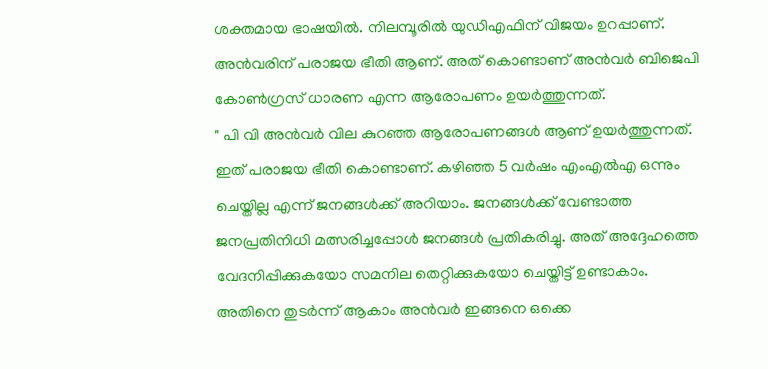ശക്തമായ ഭാഷയിൽ. നിലമ്പൂരിൽ യുഡിഎഫിന് വിജയം ഉറപ്പാണ്. അൻവരിന് പരാജയ ഭീതി ആണ്. അത് കൊണ്ടാണ് അൻവർ ബിജെപി കോൺഗ്രസ് ധാരണ എന്ന ആരോപണം ഉയർത്തുന്നത്.
" പി വി അൻവർ വില കുറഞ്ഞ ആരോപണങ്ങൾ ആണ് ഉയർത്തുന്നത്. ഇത് പരാജയ ഭീതി കൊണ്ടാണ്. കഴിഞ്ഞ 5 വർഷം എംഎൽഎ ഒന്നും ചെയ്തില്ല എന്ന് ജനങ്ങൾക്ക് അറിയാം. ജനങ്ങൾക്ക് വേണ്ടാത്ത ജനപ്രതിനിധി മത്സരിച്ചപ്പോൾ ജനങ്ങൾ പ്രതികരിച്ചു. അത് അദ്ദേഹത്തെ വേദനിപ്പിക്കുകയോ സമനില തെറ്റിക്കുകയോ ചെയ്തിട്ട് ഉണ്ടാകാം. അതിനെ തുടർന്ന് ആകാം അൻവർ ഇങ്ങനെ ഒക്കെ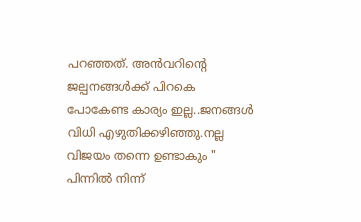പറഞ്ഞത്. അൻവറിൻ്റെ ജല്പനങ്ങൾക്ക് പിറകെ പോകേണ്ട കാര്യം ഇല്ല..ജനങ്ങൾ വിധി എഴുതിക്കഴിഞ്ഞു.നല്ല വിജയം തന്നെ ഉണ്ടാകും "
പിന്നിൽ നിന്ന്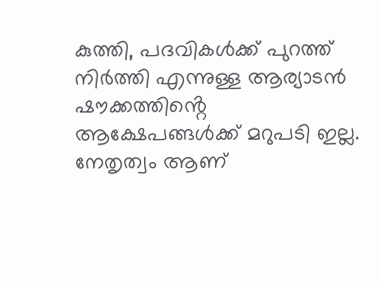കുത്തി, പദവികൾക്ക് പുറത്ത് നിർത്തി എന്നുള്ള ആര്യാടൻ ഷൗക്കത്തിൻ്റെ ആക്ഷേപങ്ങൾക്ക് മറുപടി ഇല്ല. നേതൃത്വം ആണ്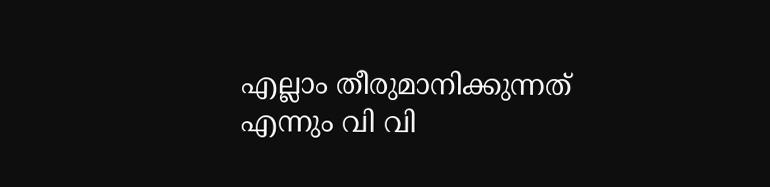എല്ലാം തീരുമാനിക്കുന്നത് എന്നും വി വി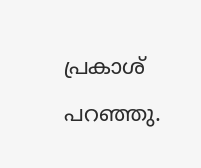പ്രകാശ് പറഞ്ഞു.